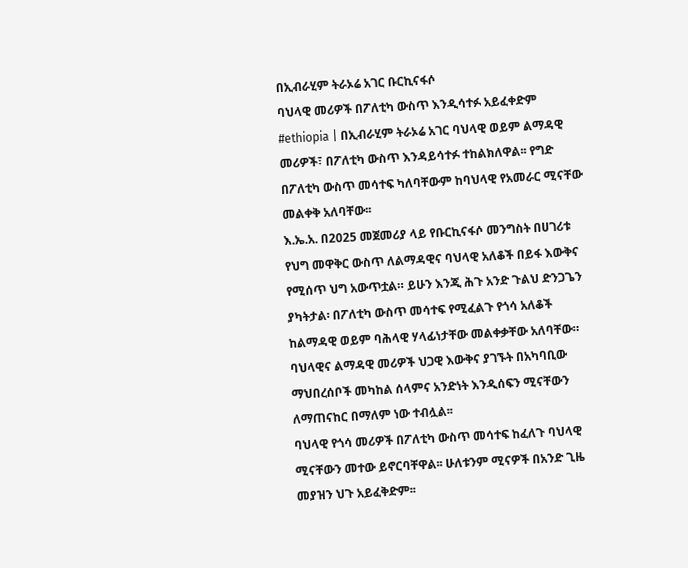በኢብራሂም ትራኦሬ አገር ቡርኪናፋሶ
ባህላዊ መሪዎች በፖለቲካ ውስጥ እንዲሳተፉ አይፈቀድም
#ethiopia | በኢብራሂም ትራኦሬ አገር ባህላዊ ወይም ልማዳዊ መሪዎች፣ በፖለቲካ ውስጥ እንዳይሳተፉ ተከልክለዋል፡፡ የግድ በፖለቲካ ውስጥ መሳተፍ ካለባቸውም ከባህላዊ የአመራር ሚናቸው መልቀቅ አለባቸው፡፡
እ.ኤ.አ. በ2025 መጀመሪያ ላይ የቡርኪናፋሶ መንግስት በሀገሪቱ የህግ መዋቅር ውስጥ ለልማዳዊና ባህላዊ አለቆች በይፋ እውቅና የሚሰጥ ህግ አውጥቷል። ይሁን እንጂ ሕጉ አንድ ጉልህ ድንጋጌን ያካትታል፡ በፖለቲካ ውስጥ መሳተፍ የሚፈልጉ የጎሳ አለቆች ከልማዳዊ ወይም ባሕላዊ ሃላፊነታቸው መልቀቃቸው አለባቸው።
ባህላዊና ልማዳዊ መሪዎች ህጋዊ እውቅና ያገኙት በአካባቢው ማህበረሰቦች መካከል ሰላምና አንድነት እንዲሰፍን ሚናቸውን ለማጠናከር በማለም ነው ተብሏል፡፡
ባህላዊ የጎሳ መሪዎች በፖለቲካ ውስጥ መሳተፍ ከፈለጉ ባህላዊ ሚናቸውን መተው ይኖርባቸዋል፡፡ ሁለቱንም ሚናዎች በአንድ ጊዜ መያዝን ህጉ አይፈቅድም፡፡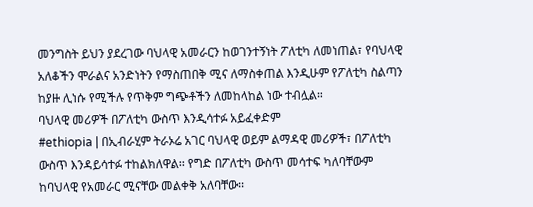መንግስት ይህን ያደረገው ባህላዊ አመራርን ከወገንተኝነት ፖለቲካ ለመነጠል፣ የባህላዊ አለቆችን ሞራልና አንድነትን የማስጠበቅ ሚና ለማስቀጠል እንዲሁም የፖለቲካ ስልጣን ከያዙ ሊነሱ የሚችሉ የጥቅም ግጭቶችን ለመከላከል ነው ተብሏል።
ባህላዊ መሪዎች በፖለቲካ ውስጥ እንዲሳተፉ አይፈቀድም
#ethiopia | በኢብራሂም ትራኦሬ አገር ባህላዊ ወይም ልማዳዊ መሪዎች፣ በፖለቲካ ውስጥ እንዳይሳተፉ ተከልክለዋል፡፡ የግድ በፖለቲካ ውስጥ መሳተፍ ካለባቸውም ከባህላዊ የአመራር ሚናቸው መልቀቅ አለባቸው፡፡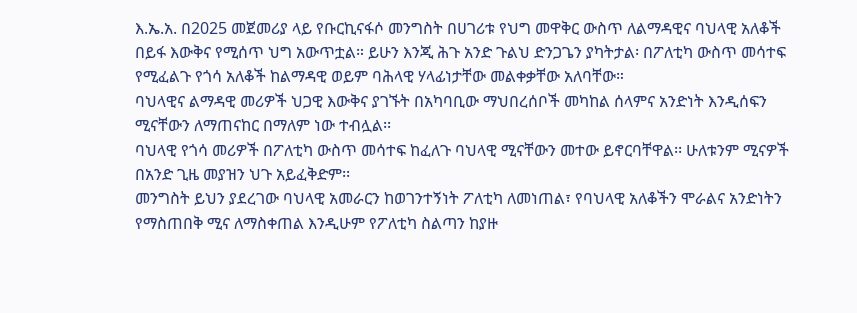እ.ኤ.አ. በ2025 መጀመሪያ ላይ የቡርኪናፋሶ መንግስት በሀገሪቱ የህግ መዋቅር ውስጥ ለልማዳዊና ባህላዊ አለቆች በይፋ እውቅና የሚሰጥ ህግ አውጥቷል። ይሁን እንጂ ሕጉ አንድ ጉልህ ድንጋጌን ያካትታል፡ በፖለቲካ ውስጥ መሳተፍ የሚፈልጉ የጎሳ አለቆች ከልማዳዊ ወይም ባሕላዊ ሃላፊነታቸው መልቀቃቸው አለባቸው።
ባህላዊና ልማዳዊ መሪዎች ህጋዊ እውቅና ያገኙት በአካባቢው ማህበረሰቦች መካከል ሰላምና አንድነት እንዲሰፍን ሚናቸውን ለማጠናከር በማለም ነው ተብሏል፡፡
ባህላዊ የጎሳ መሪዎች በፖለቲካ ውስጥ መሳተፍ ከፈለጉ ባህላዊ ሚናቸውን መተው ይኖርባቸዋል፡፡ ሁለቱንም ሚናዎች በአንድ ጊዜ መያዝን ህጉ አይፈቅድም፡፡
መንግስት ይህን ያደረገው ባህላዊ አመራርን ከወገንተኝነት ፖለቲካ ለመነጠል፣ የባህላዊ አለቆችን ሞራልና አንድነትን የማስጠበቅ ሚና ለማስቀጠል እንዲሁም የፖለቲካ ስልጣን ከያዙ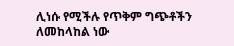ሊነሱ የሚችሉ የጥቅም ግጭቶችን ለመከላከል ነው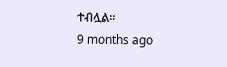ተብሏል።
9 months ago